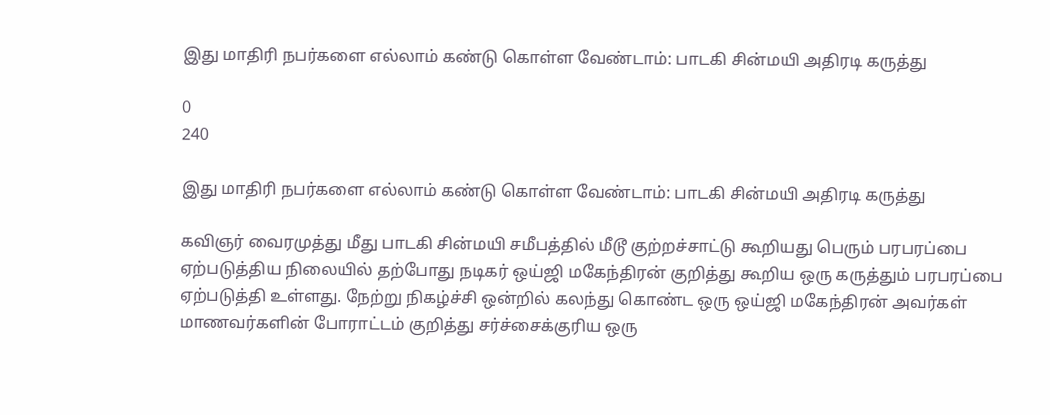இது மாதிரி நபர்களை எல்லாம் கண்டு கொள்ள வேண்டாம்: பாடகி சின்மயி அதிரடி கருத்து

0
240

இது மாதிரி நபர்களை எல்லாம் கண்டு கொள்ள வேண்டாம்: பாடகி சின்மயி அதிரடி கருத்து

கவிஞர் வைரமுத்து மீது பாடகி சின்மயி சமீபத்தில் மீடூ குற்றச்சாட்டு கூறியது பெரும் பரபரப்பை ஏற்படுத்திய நிலையில் தற்போது நடிகர் ஒய்ஜி மகேந்திரன் குறித்து கூறிய ஒரு கருத்தும் பரபரப்பை ஏற்படுத்தி உள்ளது. நேற்று நிகழ்ச்சி ஒன்றில் கலந்து கொண்ட ஒரு ஒய்ஜி மகேந்திரன் அவர்கள் மாணவர்களின் போராட்டம் குறித்து சர்ச்சைக்குரிய ஒரு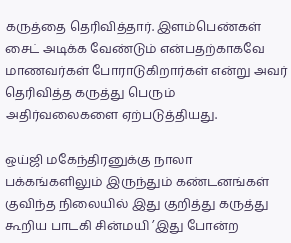கருத்தை தெரிவித்தார். இளம்பெண்கள் சைட் அடிக்க வேண்டும் என்பதற்காகவே மாணவர்கள் போராடுகிறார்கள் என்று அவர் தெரிவித்த கருத்து பெரும் அதிர்வலைகளை ஏற்படுத்தியது.

ஒய்ஜி மகேந்திரனுக்கு நாலா பக்கங்களிலும் இருந்தும் கண்டனங்கள் குவிந்த நிலையில் இது குறித்து கருத்து கூறிய பாடகி சின்மயி ’இது போன்ற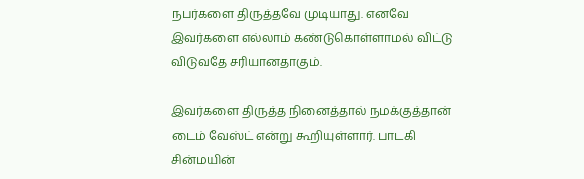நபர்களை திருத்தவே முடியாது. எனவே இவர்களை எல்லாம் கண்டுகொள்ளாமல் விட்டு விடுவதே சரியானதாகும்.

இவர்களை திருத்த நினைத்தால் நமக்குத்தான் டைம் வேஸ்ட் என்று கூறியுள்ளார். பாடகி சின்மயின்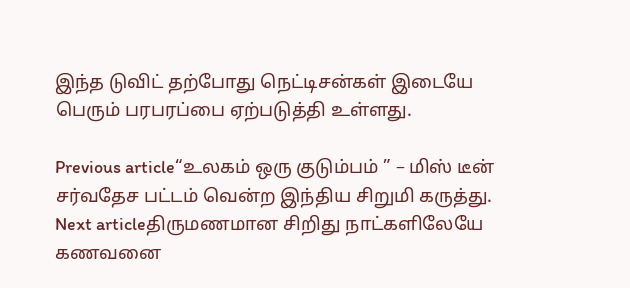இந்த டுவிட் தற்போது நெட்டிசன்கள் இடையே பெரும் பரபரப்பை ஏற்படுத்தி உள்ளது.

Previous article“உலகம் ஒரு குடும்பம் ” – மிஸ் டீன் சர்வதேச பட்டம் வென்ற இந்திய சிறுமி கருத்து.
Next articleதிருமணமான சிறிது நாட்களிலேயே கணவனை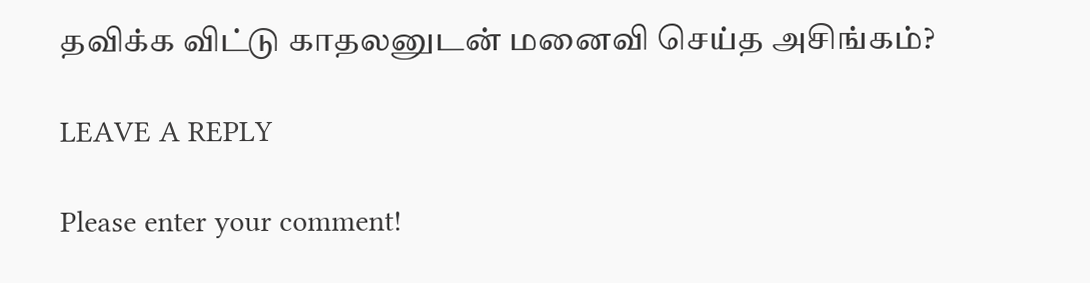தவிக்க விட்டு காதலனுடன் மனைவி செய்த அசிங்கம்?

LEAVE A REPLY

Please enter your comment!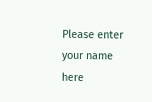Please enter your name here